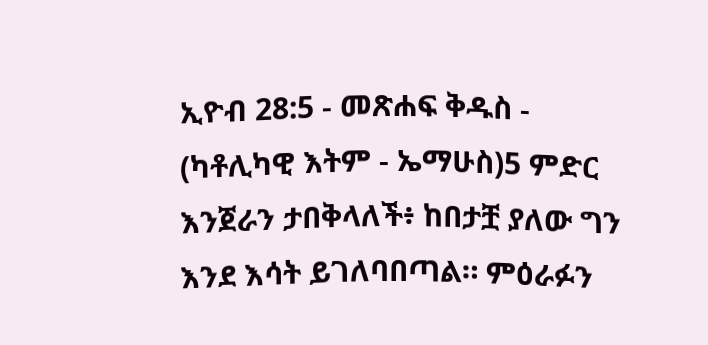ኢዮብ 28:5 - መጽሐፍ ቅዱስ - (ካቶሊካዊ እትም - ኤማሁስ)5 ምድር እንጀራን ታበቅላለች፥ ከበታቿ ያለው ግን እንደ እሳት ይገለባበጣል። ምዕራፉን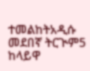ተመልከትአዲሱ መደበኛ ትርጒም5 ከላይዋ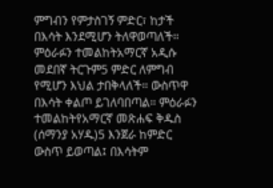ምግብን የምታስገኝ ምድር፣ ከታች በእሳት እንደሚሆን ትለዋወጣለች። ምዕራፉን ተመልከትአማርኛ አዲሱ መደበኛ ትርጉም5 ምድር ለምግብ የሚሆን እህል ታበቅላለች። ውስጥዋ በእሳት ቀልጦ ይገለባበጣል። ምዕራፉን ተመልከትየአማርኛ መጽሐፍ ቅዱስ (ሰማንያ አሃዱ)5 እንጀራ ከምድር ውስጥ ይወጣል፤ በእሳትም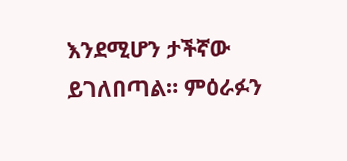እንደሚሆን ታችኛው ይገለበጣል። ምዕራፉን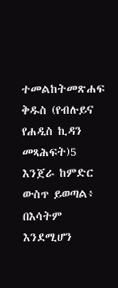ተመልከትመጽሐፍ ቅዱስ (የብሉይና የሐዲስ ኪዳን መጻሕፍት)5 እንጀራ ከምድር ውስጥ ይወጣል፥ በእሳትም እንደሚሆን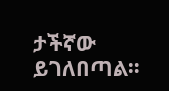ታችኛው ይገለበጣል።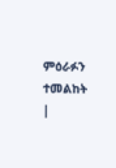ምዕራፉን ተመልከት |